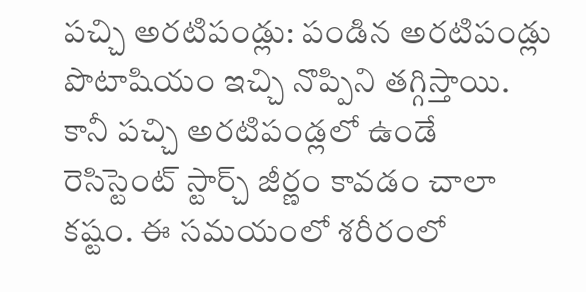పచ్చి అరటిపండ్లు: పండిన అరటిపండ్లు పొటాషియం ఇచ్చి నొప్పిని తగ్గిస్తాయి. కానీ పచ్చి అరటిపండ్లలో ఉండే రెసిస్టెంట్ స్టార్చ్ జీర్ణం కావడం చాలా కష్టం. ఈ సమయంలో శరీరంలో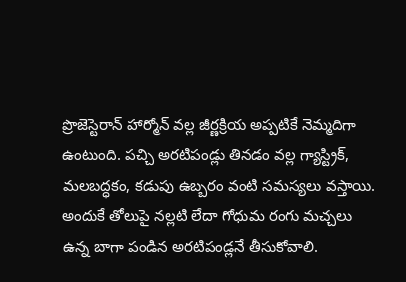ప్రొజెస్టెరాన్ హార్మోన్ వల్ల జీర్ణక్రియ అప్పటికే నెమ్మదిగా ఉంటుంది. పచ్చి అరటిపండ్లు తినడం వల్ల గ్యాస్ట్రిక్, మలబద్ధకం, కడుపు ఉబ్బరం వంటి సమస్యలు వస్తాయి. అందుకే తోలుపై నల్లటి లేదా గోధుమ రంగు మచ్చలు ఉన్న బాగా పండిన అరటిపండ్లనే తీసుకోవాలి.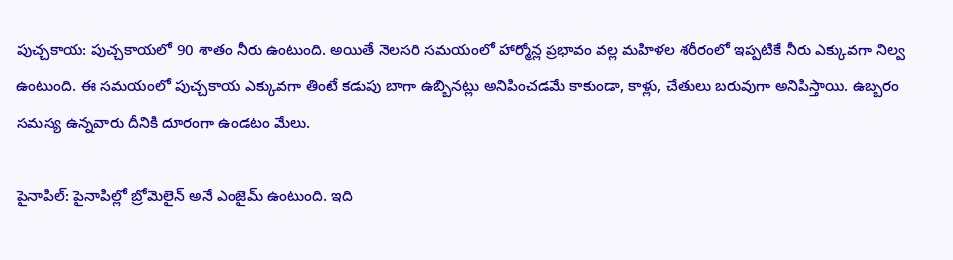పుచ్చకాయ: పుచ్చకాయలో 90 శాతం నీరు ఉంటుంది. అయితే నెలసరి సమయంలో హార్మోన్ల ప్రభావం వల్ల మహిళల శరీరంలో ఇప్పటికే నీరు ఎక్కువగా నిల్వ ఉంటుంది. ఈ సమయంలో పుచ్చకాయ ఎక్కువగా తింటే కడుపు బాగా ఉబ్బినట్లు అనిపించడమే కాకుండా, కాళ్లు, చేతులు బరువుగా అనిపిస్తాయి. ఉబ్బరం సమస్య ఉన్నవారు దీనికి దూరంగా ఉండటం మేలు.

పైనాపిల్: పైనాపిల్లో బ్రోమెలైన్ అనే ఎంజైమ్ ఉంటుంది. ఇది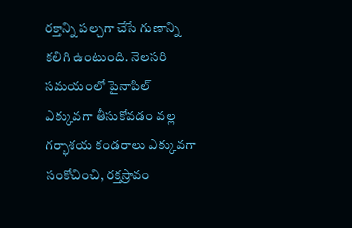రక్తాన్ని పల్చగా చేసే గుణాన్ని కలిగి ఉంటుంది. నెలసరి సమయంలో పైనాపిల్ ఎక్కువగా తీసుకోవడం వల్ల గర్భాశయ కండరాలు ఎక్కువగా సంకోచించి, రక్తస్రావం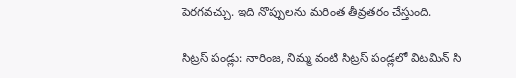పెరగవచ్చు. ఇది నొప్పులను మరింత తీవ్రతరం చేస్తుంది.

సిట్రస్ పండ్లు: నారింజ, నిమ్మ వంటి సిట్రస్ పండ్లలో విటమిన్ సి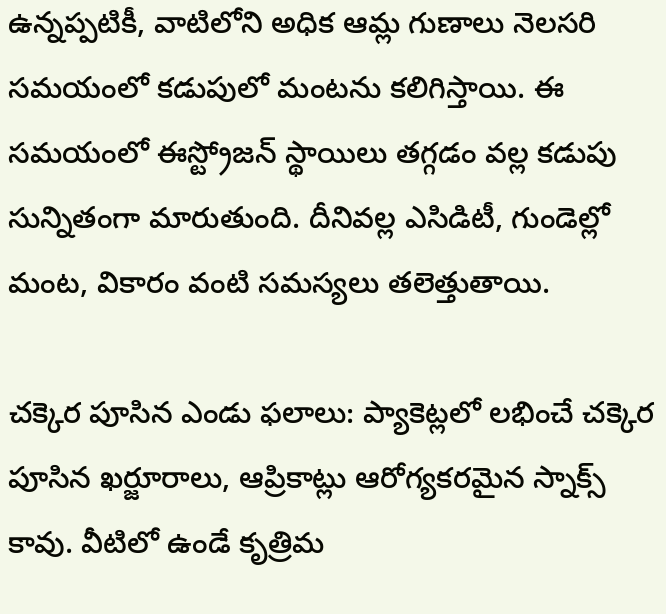ఉన్నప్పటికీ, వాటిలోని అధిక ఆమ్ల గుణాలు నెలసరి సమయంలో కడుపులో మంటను కలిగిస్తాయి. ఈ సమయంలో ఈస్ట్రోజన్ స్థాయిలు తగ్గడం వల్ల కడుపు సున్నితంగా మారుతుంది. దీనివల్ల ఎసిడిటీ, గుండెల్లో మంట, వికారం వంటి సమస్యలు తలెత్తుతాయి.

చక్కెర పూసిన ఎండు ఫలాలు: ప్యాకెట్లలో లభించే చక్కెర పూసిన ఖర్జూరాలు, ఆప్రికాట్లు ఆరోగ్యకరమైన స్నాక్స్ కావు. వీటిలో ఉండే కృత్రిమ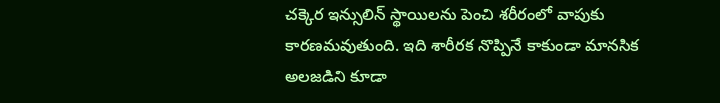చక్కెర ఇన్సులిన్ స్థాయిలను పెంచి శరీరంలో వాపుకు కారణమవుతుంది. ఇది శారీరక నొప్పినే కాకుండా మానసిక అలజడిని కూడా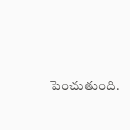పెంచుతుంది.